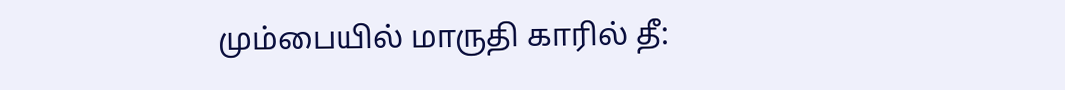மும்பையில் மாருதி காரில் தீ: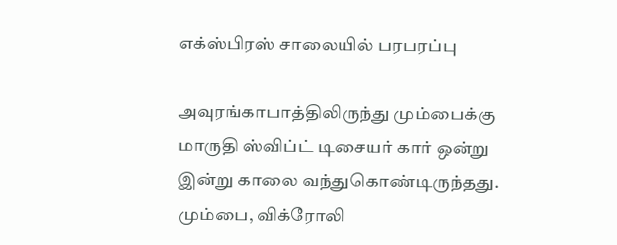எக்ஸ்பிரஸ் சாலையில் பரபரப்பு

அவுரங்காபாத்திலிருந்து மும்பைக்கு மாருதி ஸ்விப்ட் டிசையர் கார் ஒன்று இன்று காலை வந்துகொண்டிருந்தது. மும்பை, விக்ரோலி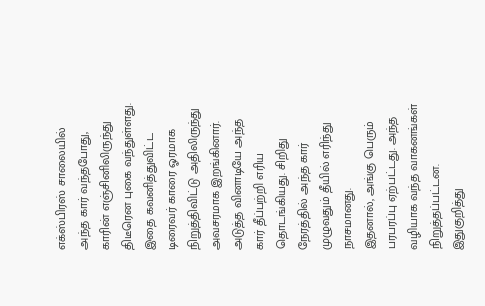எக்ஸ்பிரஸ் சாலையில் அந்த கார் வந்தபோது, காரின் எஞ்சினிலிருந்து திடீரென புகை வந்துள்ளது.
இதை கவனித்துவிட்ட டிரைவர் காரை ஓரமாக நிறுத்திவிட்டு அதிலிருந்து அவசரமாக இறங்கினார். அடுத்த வினாடியே அந்த கார் தீப்பற்றி எரிய தொடங்கியது. சிறிது நேரத்தில் அந்த கார் முழுவதும் தீயில் எரிந்து நாசமானது.
இதனால், அங்கு பெரும் பரபரப்பு ஏற்பட்டது. அந்த வழியாக வந்த வாகனங்கள் நிறுத்தப்பட்டன. இதுகுறித்து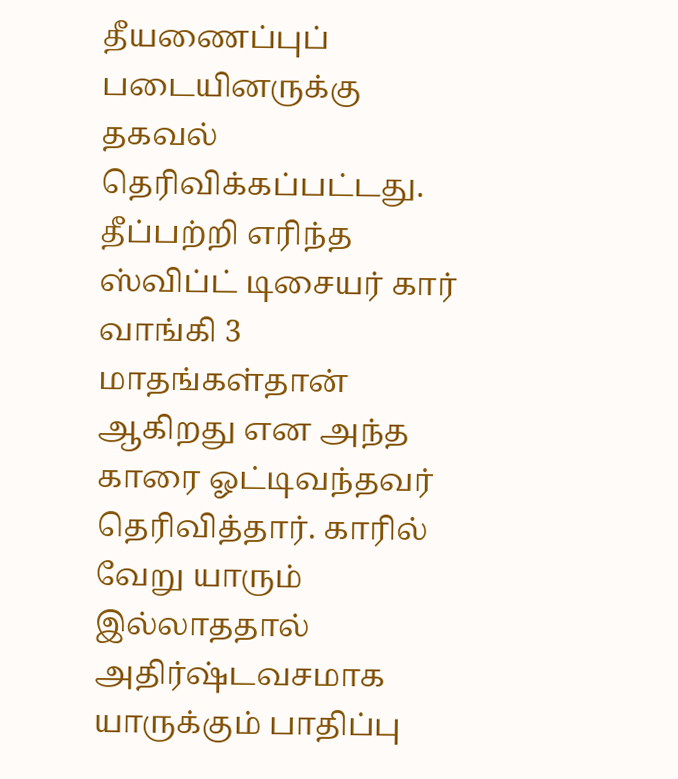தீயணைப்புப் படையினருக்கு தகவல் தெரிவிக்கப்பட்டது.
தீப்பற்றி எரிந்த ஸ்விப்ட் டிசையர் கார் வாங்கி 3 மாதங்கள்தான் ஆகிறது என அந்த காரை ஓட்டிவந்தவர் தெரிவித்தார். காரில் வேறு யாரும் இல்லாததால் அதிர்ஷ்டவசமாக யாருக்கும் பாதிப்பு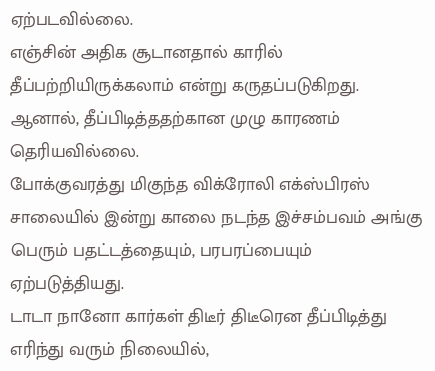ஏற்படவில்லை.
எஞ்சின் அதிக சூடானதால் காரில் தீப்பற்றியிருக்கலாம் என்று கருதப்படுகிறது. ஆனால், தீப்பிடித்ததற்கான முழு காரணம் தெரியவில்லை.
போக்குவரத்து மிகுந்த விக்ரோலி எக்ஸ்பிரஸ் சாலையில் இன்று காலை நடந்த இச்சம்பவம் அங்கு பெரும் பதட்டத்தையும், பரபரப்பையும் ஏற்படுத்தியது.
டாடா நானோ கார்கள் திடீர் திடீரென தீப்பிடித்து எரிந்து வரும் நிலையில்,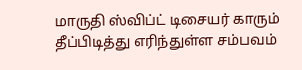மாருதி ஸ்விப்ட் டிசையர் காரும் தீப்பிடித்து எரிந்துள்ள சம்பவம்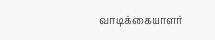வாடிக்கையாளர்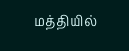மத்தியில்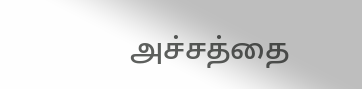அச்சத்தை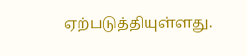ஏற்படுத்தியுள்ளது.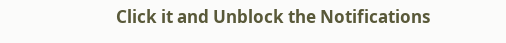Click it and Unblock the Notifications